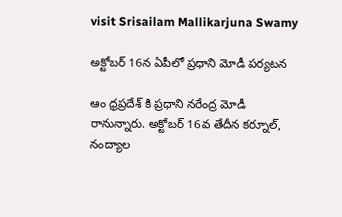visit Srisailam Mallikarjuna Swamy

అక్టోబర్ 16న ఏపీలో ప్రధాని మోడీ పర్యటన

ఆం ధ్రప్రదేశ్ కి ప్రధాని నరేంద్ర మోడీ రానున్నారు. అక్టోబర్ 16వ తేదీన కర్నూల్, నంద్యాల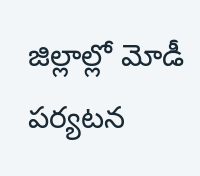జిల్లాల్లో మోడీ పర్యటన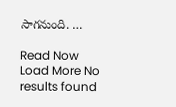సాగనుంది. …

Read Now
Load More No results found